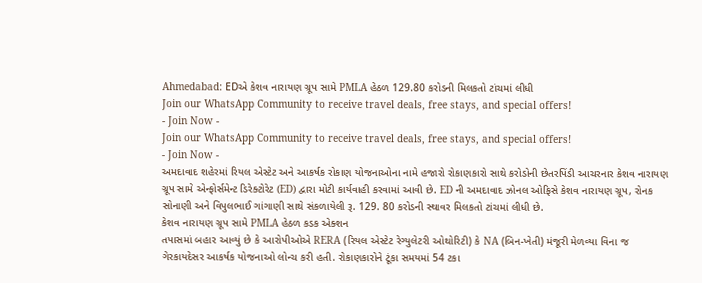Ahmedabad: EDએ કેશવ નારાયણ ગ્રૂપ સામે PMLA હેઠળ 129.80 કરોડની મિલકતો ટાંચમાં લીધી
Join our WhatsApp Community to receive travel deals, free stays, and special offers!
- Join Now -
Join our WhatsApp Community to receive travel deals, free stays, and special offers!
- Join Now -
અમદાવાદ શહેરમાં રિયલ એસ્ટેટ અને આકર્ષક રોકાણ યોજનાઓના નામે હજારો રોકાણકારો સાથે કરોડોની છેતરપિંડી આચરનાર કેશવ નારાયણ ગ્રૂપ સામે એન્ફોર્સમેન્ટ ડિરેક્ટોરેટ (ED) દ્વારા મોટી કાર્યવાહી કરવામાં આવી છે. ED ની અમદાવાદ ઝોનલ ઓફિસે કેશવ નારાયણ ગ્રૂપ, રોનક સોનાણી અને વિપુલભાઈ ગાંગાણી સાથે સંકળાયેલી રૂ. 129. 80 કરોડની સ્થાવર મિલકતો ટાંચમાં લીધી છે.
કેશવ નારાયણ ગ્રૂપ સામે PMLA હેઠળ કડક એક્શન
તપાસમાં બહાર આવ્યું છે કે આરોપીઓએ RERA (રિયલ એસ્ટેટ રેગ્યુલેટરી ઓથોરિટી) કે NA (બિન-ખેતી) મંજૂરી મેળવ્યા વિના જ ગેરકાયદેસર આકર્ષક યોજનાઓ લોન્ચ કરી હતી. રોકાણકારોને ટૂંકા સમયમાં 54 ટકા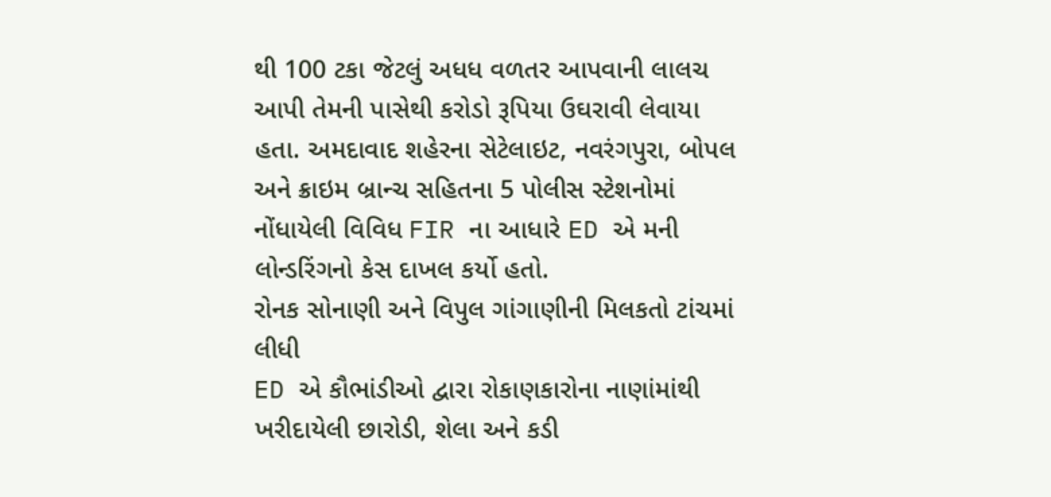થી 100 ટકા જેટલું અધધ વળતર આપવાની લાલચ આપી તેમની પાસેથી કરોડો રૂપિયા ઉઘરાવી લેવાયા હતા. અમદાવાદ શહેરના સેટેલાઇટ, નવરંગપુરા, બોપલ અને ક્રાઇમ બ્રાન્ચ સહિતના 5 પોલીસ સ્ટેશનોમાં નોંધાયેલી વિવિધ FIR ના આધારે ED એ મની લોન્ડરિંગનો કેસ દાખલ કર્યો હતો.
રોનક સોનાણી અને વિપુલ ગાંગાણીની મિલકતો ટાંચમાં લીધી
ED એ કૌભાંડીઓ દ્વારા રોકાણકારોના નાણાંમાંથી ખરીદાયેલી છારોડી, શેલા અને કડી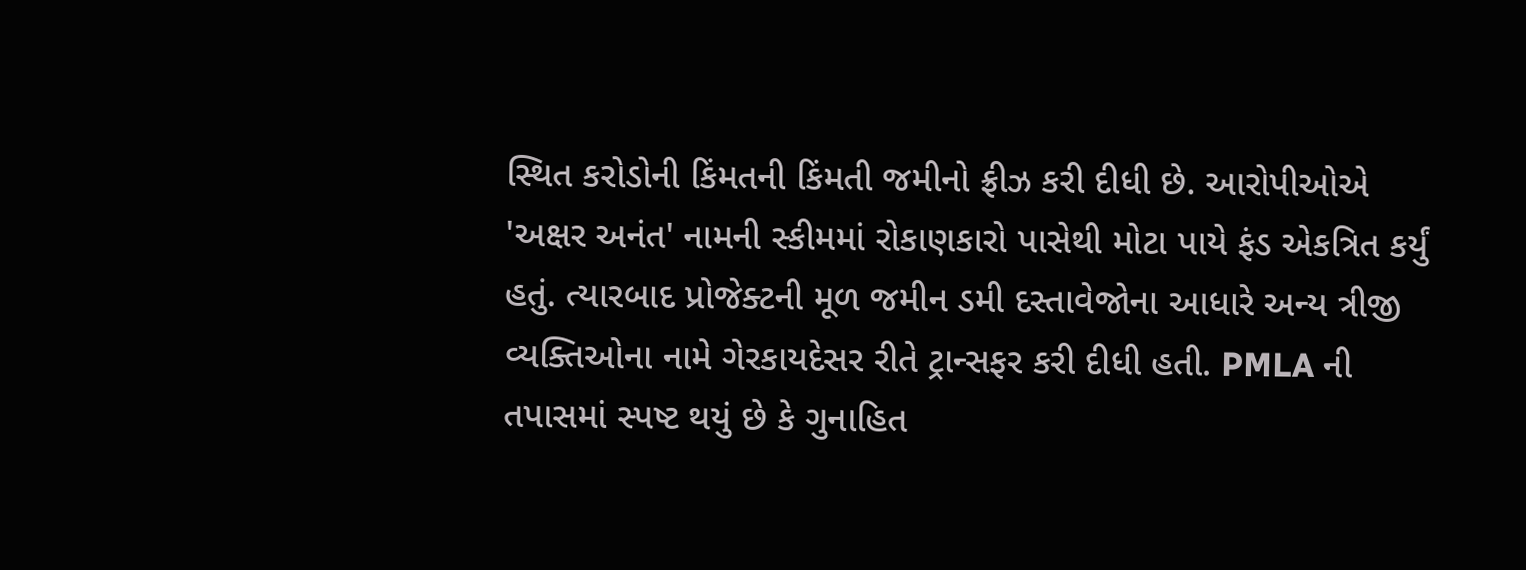સ્થિત કરોડોની કિંમતની કિંમતી જમીનો ફ્રીઝ કરી દીધી છે. આરોપીઓએ 'અક્ષર અનંત' નામની સ્કીમમાં રોકાણકારો પાસેથી મોટા પાયે ફંડ એકત્રિત કર્યું હતું. ત્યારબાદ પ્રોજેક્ટની મૂળ જમીન ડમી દસ્તાવેજોના આધારે અન્ય ત્રીજી વ્યક્તિઓના નામે ગેરકાયદેસર રીતે ટ્રાન્સફર કરી દીધી હતી. PMLA ની તપાસમાં સ્પષ્ટ થયું છે કે ગુનાહિત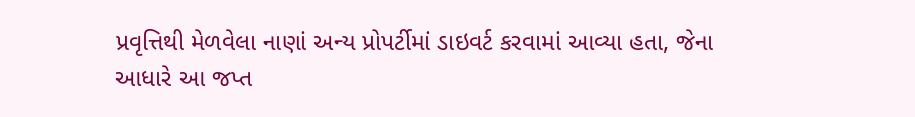પ્રવૃત્તિથી મેળવેલા નાણાં અન્ય પ્રોપર્ટીમાં ડાઇવર્ટ કરવામાં આવ્યા હતા, જેના આધારે આ જપ્ત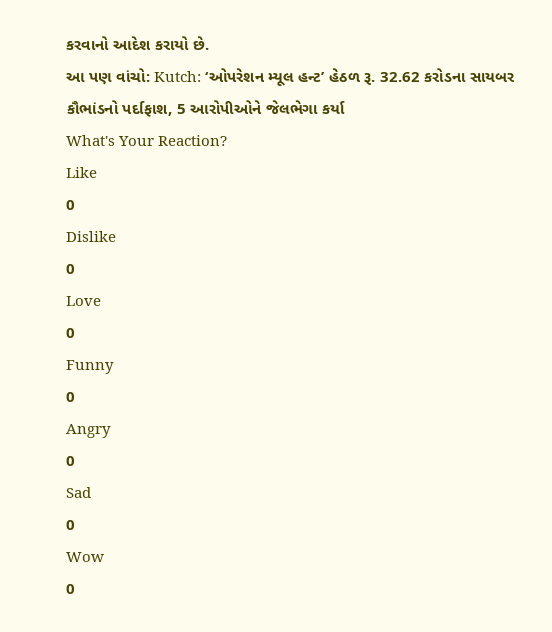કરવાનો આદેશ કરાયો છે.
આ પણ વાંચો: Kutch: ‘ઓપરેશન મ્યૂલ હન્ટ’ હેઠળ રૂ. 32.62 કરોડના સાયબર કૌભાંડનો પર્દાફાશ, 5 આરોપીઓને જેલભેગા કર્યા
What's Your Reaction?
Like
0
Dislike
0
Love
0
Funny
0
Angry
0
Sad
0
Wow
0